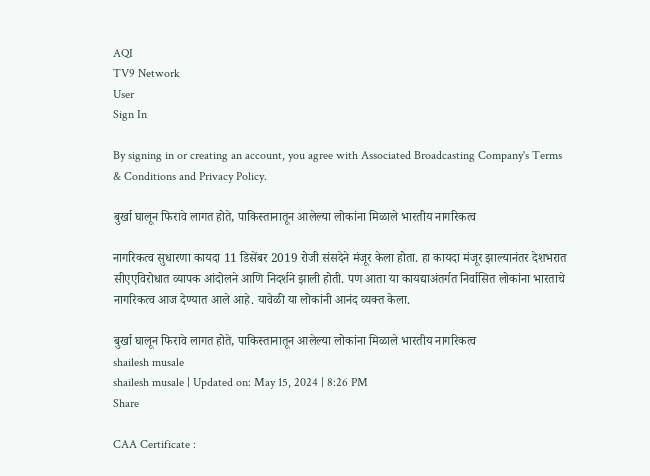AQI
TV9 Network
User
Sign In

By signing in or creating an account, you agree with Associated Broadcasting Company's Terms & Conditions and Privacy Policy.

बुर्खा घालून फिरावे लागत होते, पाकिस्तानातून आलेल्या लोकांना मिळाले भारतीय नागरिकत्व

नागरिकत्व सुधारणा कायदा 11 डिसेंबर 2019 रोजी संसदेने मंजूर केला होता. हा कायदा मंजूर झाल्यानंतर देशभरात सीएएविरोधात व्यापक आंदोलने आणि निदर्शने झाली होती. पण आता या कायद्याअंतर्गत निर्वासित लोकांना भारताचे नागरिकत्व आज देण्यात आले आहे. यावेळी या लोकांनी आनंद व्यक्त केला.

बुर्खा घालून फिरावे लागत होते, पाकिस्तानातून आलेल्या लोकांना मिळाले भारतीय नागरिकत्व
shailesh musale
shailesh musale | Updated on: May 15, 2024 | 8:26 PM
Share

CAA Certificate :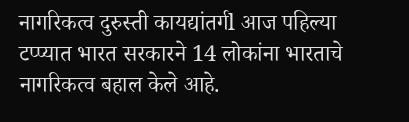नागरिकत्व दुरुस्ती कायद्यांतर्गl आज पहिल्या टप्प्यात भारत सरकारने 14 लोकांना भारताचे नागरिकत्व बहाल केले आहे.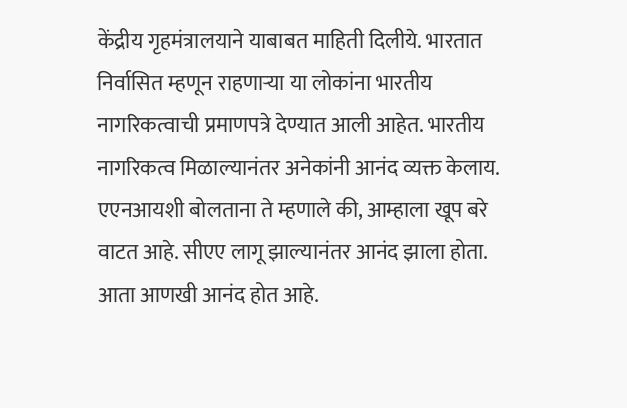केंद्रीय गृहमंत्रालयाने याबाबत माहिती दिलीये. भारतात निर्वासित म्हणून राहणाऱ्या या लोकांना भारतीय नागरिकत्वाची प्रमाणपत्रे देण्यात आली आहेत. भारतीय नागरिकत्व मिळाल्यानंतर अनेकांनी आनंद व्यक्त केलाय. एएनआयशी बोलताना ते म्हणाले की, आम्हाला खूप बरे वाटत आहे. सीएए लागू झाल्यानंतर आनंद झाला होता. आता आणखी आनंद होत आहे.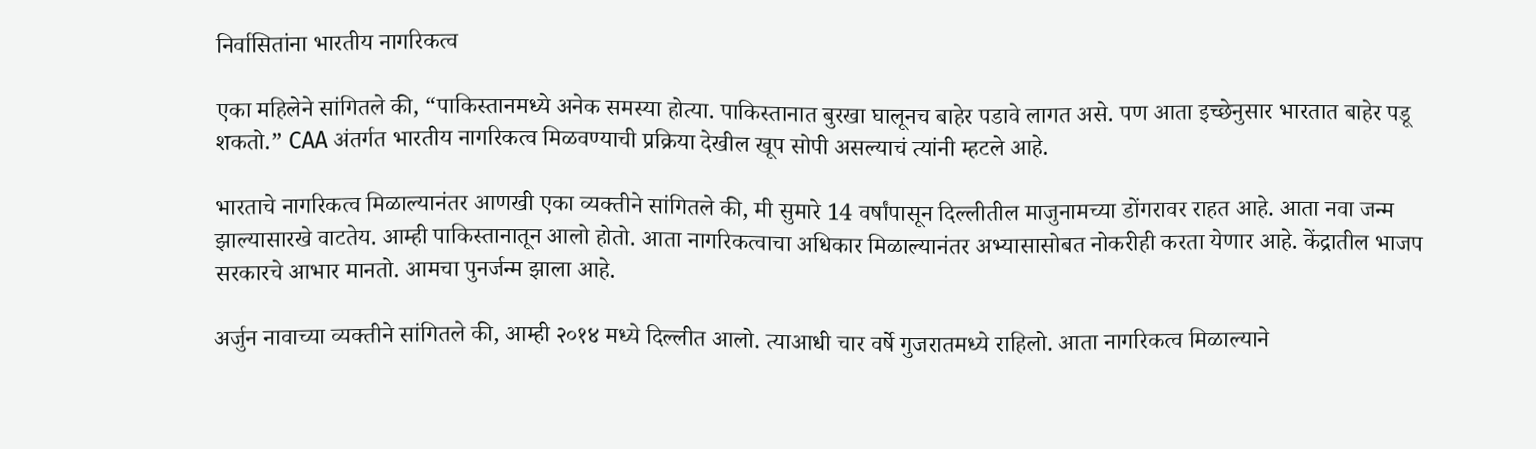निर्वासितांना भारतीय नागरिकत्व

एका महिलेने सांगितले की, “पाकिस्तानमध्ये अनेक समस्या होत्या. पाकिस्तानात बुरखा घालूनच बाहेर पडावे लागत असे. पण आता इच्छेनुसार भारतात बाहेर पडू शकतो.” CAA अंतर्गत भारतीय नागरिकत्व मिळवण्याची प्रक्रिया देखील खूप सोपी असल्याचं त्यांनी म्हटले आहे.

भारताचे नागरिकत्व मिळाल्यानंतर आणखी एका व्यक्तीने सांगितले की, मी सुमारे 14 वर्षांपासून दिल्लीतील माजुनामच्या डोंगरावर राहत आहे. आता नवा जन्म झाल्यासारखे वाटतेय. आम्ही पाकिस्तानातून आलो होतो. आता नागरिकत्वाचा अधिकार मिळाल्यानंतर अभ्यासासोबत नोकरीही करता येणार आहे. केंद्रातील भाजप सरकारचे आभार मानतो. आमचा पुनर्जन्म झाला आहे.

अर्जुन नावाच्या व्यक्तीने सांगितले की, आम्ही २०१४ मध्ये दिल्लीत आलो. त्याआधी चार वर्षे गुजरातमध्ये राहिलो. आता नागरिकत्व मिळाल्याने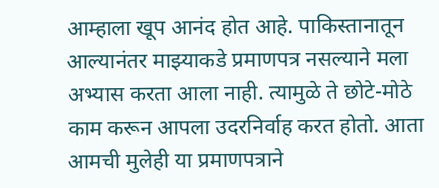आम्हाला खूप आनंद होत आहे. पाकिस्तानातून आल्यानंतर माझ्याकडे प्रमाणपत्र नसल्याने मला अभ्यास करता आला नाही. त्यामुळे ते छोटे-मोठे काम करून आपला उदरनिर्वाह करत होतो. आता आमची मुलेही या प्रमाणपत्राने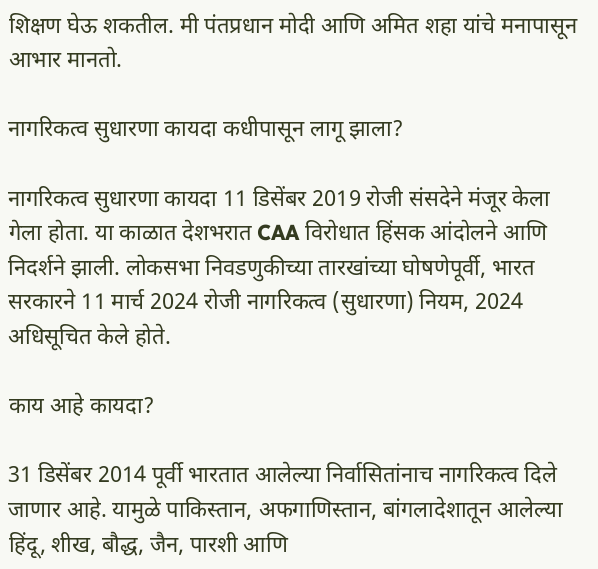शिक्षण घेऊ शकतील. मी पंतप्रधान मोदी आणि अमित शहा यांचे मनापासून आभार मानतो.

नागरिकत्व सुधारणा कायदा कधीपासून लागू झाला?

नागरिकत्व सुधारणा कायदा 11 डिसेंबर 2019 रोजी संसदेने मंजूर केला गेला होता. या काळात देशभरात CAA विरोधात हिंसक आंदोलने आणि निदर्शने झाली. लोकसभा निवडणुकीच्या तारखांच्या घोषणेपूर्वी, भारत सरकारने 11 मार्च 2024 रोजी नागरिकत्व (सुधारणा) नियम, 2024 अधिसूचित केले होते.

काय आहे कायदा?

31 डिसेंबर 2014 पूर्वी भारतात आलेल्या निर्वासितांनाच नागरिकत्व दिले जाणार आहे. यामुळे पाकिस्तान, अफगाणिस्तान, बांगलादेशातून आलेल्या हिंदू, शीख, बौद्ध, जैन, पारशी आणि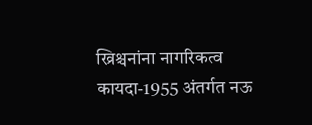ख्रिश्चनांना नागरिकत्व कायदा-1955 अंतर्गत नऊ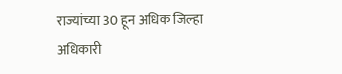राज्यांच्या 30 हून अधिक जिल्हा अधिकारी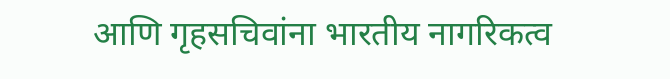आणि गृहसचिवांना भारतीय नागरिकत्व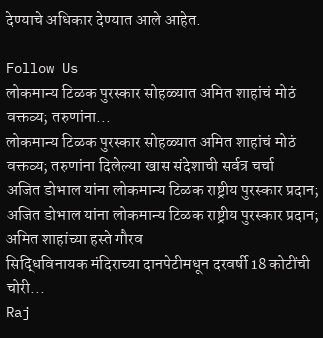देण्याचे अधिकार देण्यात आले आहेत.

Follow Us
लोकमान्य टिळक पुरस्कार सोहळ्यात अमित शाहांचं मोठं वक्तव्य; तरुणांना...
लोकमान्य टिळक पुरस्कार सोहळ्यात अमित शाहांचं मोठं वक्तव्य; तरुणांना दिलेल्या खास संदेशाची सर्वत्र चर्चा
अजित डोभाल यांना लोकमान्य टिळक राष्ट्रीय पुरस्कार प्रदान;
अजित डोभाल यांना लोकमान्य टिळक राष्ट्रीय पुरस्कार प्रदान; अमित शाहांच्या हस्ते गौरव
सिद्धिविनायक मंदिराच्या दानपेटीमधून दरवर्षी 18 कोटींची चोरी...
Raj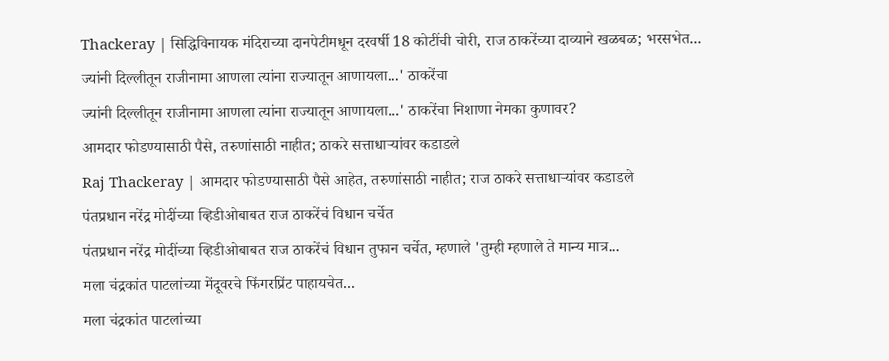Thackeray | सिद्धिविनायक मंदिराच्या दानपेटीमधून दरवर्षी 18 कोटींची चोरी, राज ठाकरेंच्या दाव्याने खळबळ; भरसभेत...
ज्यांनी दिल्लीतून राजीनामा आणला त्यांना राज्यातून आणायला...' ठाकरेंचा
ज्यांनी दिल्लीतून राजीनामा आणला त्यांना राज्यातून आणायला...' ठाकरेंचा निशाणा नेमका कुणावर?
आमदार फोडण्यासाठी पैसे, तरुणांसाठी नाहीत; ठाकरे सत्ताधाऱ्यांवर कडाडले
Raj Thackeray | आमदार फोडण्यासाठी पैसे आहेत, तरुणांसाठी नाहीत; राज ठाकरे सत्ताधाऱ्यांवर कडाडले
पंतप्रधान नरेंद्र मोदींच्या व्हिडीओबाबत राज ठाकरेंचं विधान चर्चेत
पंतप्रधान नरेंद्र मोदींच्या व्हिडीओबाबत राज ठाकरेंचं विधान तुफान चर्चेत, म्हणाले 'तुम्ही म्हणाले ते मान्य मात्र...
मला चंद्रकांत पाटलांच्या मेंदूवरचे फिंगरप्रिंट पाहायचेत...
मला चंद्रकांत पाटलांच्या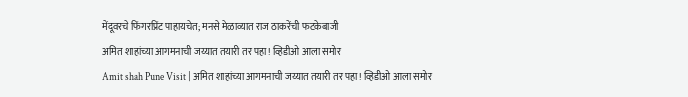मेंदूवरचे फिंगरप्रिंट पाहायचेत; मनसे मेळाव्यात राज ठाकरेंची फटकेबाजी
अमित शाहांच्या आगमनाची जय्यात तयारी तर पहा! व्हिडीओ आला समोर
Amit shah Pune Visit | अमित शाहांच्या आगमनाची जय्यात तयारी तर पहा! व्हिडीओ आला समोर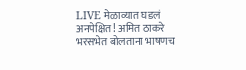LIVE मेळाव्यात घडलं अनपेक्षित! अमित ठाकरे भरसभेत बोलताना भाषणच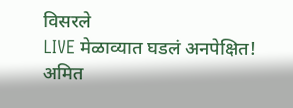विसरले
LIVE मेळाव्यात घडलं अनपेक्षित! अमित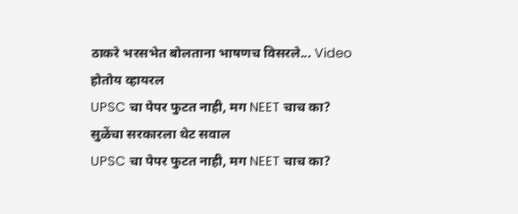ठाकरे भरसभेत बोलताना भाषणच विसरले... Video होतोय व्हायरल
UPSC चा पेपर फुटत नाही, मग NEET चाच का? सुळेंचा सरकारला थेट सवाल
UPSC चा पेपर फुटत नाही, मग NEET चाच का?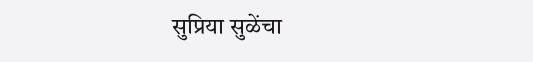सुप्रिया सुळेंचा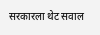सरकारला थेट सवाल